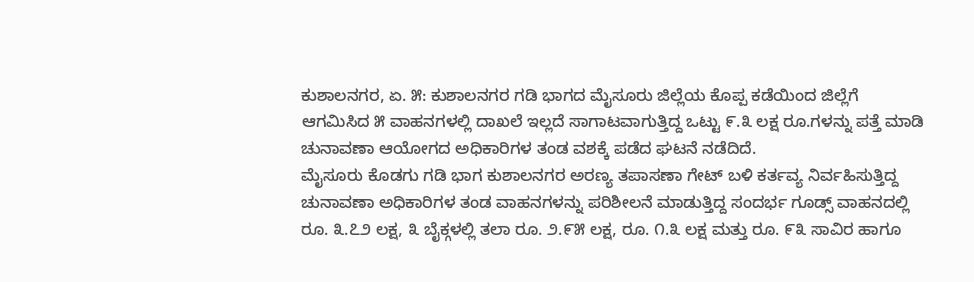ಕುಶಾಲನಗರ, ಏ. ೫: ಕುಶಾಲನಗರ ಗಡಿ ಭಾಗದ ಮೈಸೂರು ಜಿಲ್ಲೆಯ ಕೊಪ್ಪ ಕಡೆಯಿಂದ ಜಿಲ್ಲೆಗೆ ಆಗಮಿಸಿದ ೫ ವಾಹನಗಳಲ್ಲಿ ದಾಖಲೆ ಇಲ್ಲದೆ ಸಾಗಾಟವಾಗುತ್ತಿದ್ದ ಒಟ್ಟು ೯.೩ ಲಕ್ಷ ರೂ.ಗಳನ್ನು ಪತ್ತೆ ಮಾಡಿ ಚುನಾವಣಾ ಆಯೋಗದ ಅಧಿಕಾರಿಗಳ ತಂಡ ವಶಕ್ಕೆ ಪಡೆದ ಘಟನೆ ನಡೆದಿದೆ.
ಮೈಸೂರು ಕೊಡಗು ಗಡಿ ಭಾಗ ಕುಶಾಲನಗರ ಅರಣ್ಯ ತಪಾಸಣಾ ಗೇಟ್ ಬಳಿ ಕರ್ತವ್ಯ ನಿರ್ವಹಿಸುತ್ತಿದ್ದ ಚುನಾವಣಾ ಅಧಿಕಾರಿಗಳ ತಂಡ ವಾಹನಗಳನ್ನು ಪರಿಶೀಲನೆ ಮಾಡುತ್ತಿದ್ದ ಸಂದರ್ಭ ಗೂಡ್ಸ್ ವಾಹನದಲ್ಲಿ ರೂ. ೩.೭೨ ಲಕ್ಷ, ೩ ಬೈಕ್ಗಳಲ್ಲಿ ತಲಾ ರೂ. ೨.೯೫ ಲಕ್ಷ, ರೂ. ೧.೩ ಲಕ್ಷ ಮತ್ತು ರೂ. ೯೩ ಸಾವಿರ ಹಾಗೂ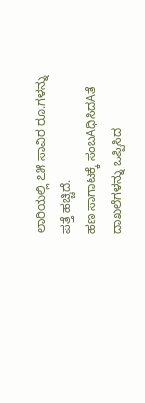ಲಾರಿಯಲ್ಲಿ ೭೫ ಸಾವಿರ ರೂ.ಗಳನ್ನು ಪತ್ತೆ ಹಚ್ಚಿದೆ.
ಹಣ ಸಾಗಾಟಕ್ಕೆ ಸಂಬAಧಿಸಿದAತೆ ದಾಖಲೆಗಳನ್ನು ಒಪ್ಪಿಸಿದ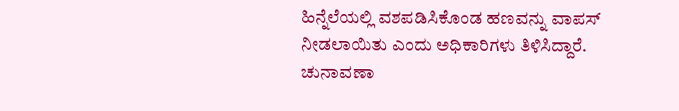ಹಿನ್ನೆಲೆಯಲ್ಲಿ ವಶಪಡಿಸಿಕೊಂಡ ಹಣವನ್ನು ವಾಪಸ್ ನೀಡಲಾಯಿತು ಎಂದು ಅಧಿಕಾರಿಗಳು ತಿಳಿಸಿದ್ದಾರೆ.
ಚುನಾವಣಾ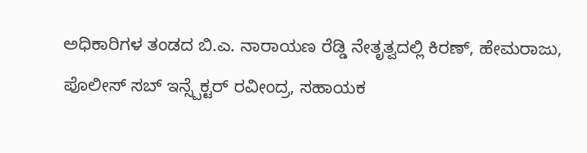ಅಧಿಕಾರಿಗಳ ತಂಡದ ಬಿ.ಎ. ನಾರಾಯಣ ರೆಡ್ಡಿ ನೇತೃತ್ವದಲ್ಲಿ ಕಿರಣ್, ಹೇಮರಾಜು, ಪೊಲೀಸ್ ಸಬ್ ಇನ್ಸ್ಪೆಕ್ಟರ್ ರವೀಂದ್ರ, ಸಹಾಯಕ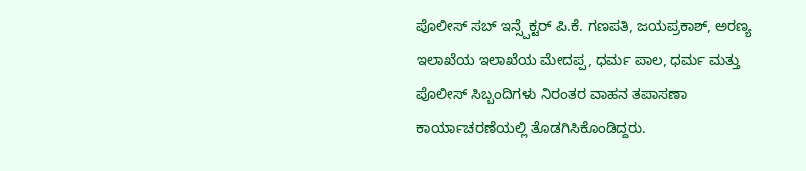ಪೊಲೀಸ್ ಸಬ್ ಇನ್ಸ್ಪೆಕ್ಟರ್ ಪಿ.ಕೆ. ಗಣಪತಿ, ಜಯಪ್ರಕಾಶ್, ಅರಣ್ಯ ಇಲಾಖೆಯ ಇಲಾಖೆಯ ಮೇದಪ್ಪ, ಧರ್ಮ ಪಾಲ, ಧರ್ಮ ಮತ್ತು ಪೊಲೀಸ್ ಸಿಬ್ಬಂದಿಗಳು ನಿರಂತರ ವಾಹನ ತಪಾಸಣಾ ಕಾರ್ಯಾಚರಣೆಯಲ್ಲಿ ತೊಡಗಿಸಿಕೊಂಡಿದ್ದರು.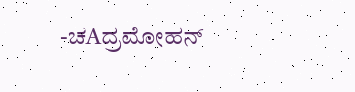-ಚAದ್ರಮೋಹನ್